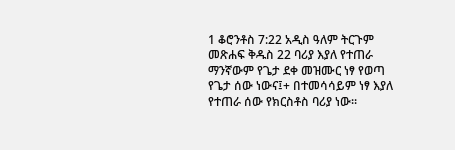1 ቆሮንቶስ 7:22 አዲስ ዓለም ትርጉም መጽሐፍ ቅዱስ 22 ባሪያ እያለ የተጠራ ማንኛውም የጌታ ደቀ መዝሙር ነፃ የወጣ የጌታ ሰው ነውና፤+ በተመሳሳይም ነፃ እያለ የተጠራ ሰው የክርስቶስ ባሪያ ነው።